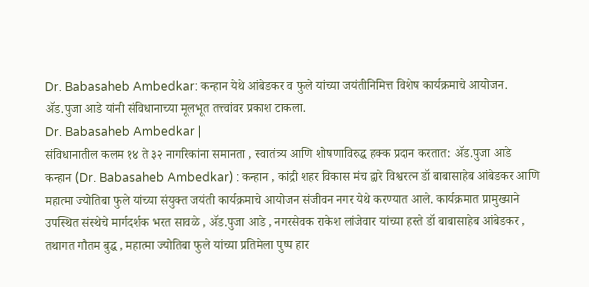Dr. Babasaheb Ambedkar: कन्हान येथे आंबेडकर व फुले यांच्या जयंतीनिमित्त विशेष कार्यक्रमाचे आयोजन. ॲड.पुजा आडे यांनी संविधानाच्या मूलभूत तत्त्वांवर प्रकाश टाकला.
Dr. Babasaheb Ambedkar |
संविधानातील कलम १४ ते ३२ नागरिकांना समानता , स्वातंत्र्य आणि शोषणाविरुद्ध हक्क प्रदान करतात: ॲड.पुजा आडे
कन्हान (Dr. Babasaheb Ambedkar) : कन्हान , कांद्री शहर विकास मंच द्वारे विश्वरत्न डॉ बाबासाहेब आंबेडकर आणि महात्मा ज्योतिबा फुले यांच्या संयुक्त जयंती कार्यक्रमाचे आयोजन संजीवन नगर येथे करण्यात आले. कार्यक्रमात प्रामुख्याने उपस्थित संस्थेचे मार्गदर्शक भरत सावळे , ॲड.पुजा आडे , नगरसेवक राकेश लांजेवार यांच्या हस्ते डॉ बाबासाहेब आंबेडकर , तथागत गौतम बुद्ध , महात्मा ज्योतिबा फुले यांच्या प्रतिमेला पुष्प हार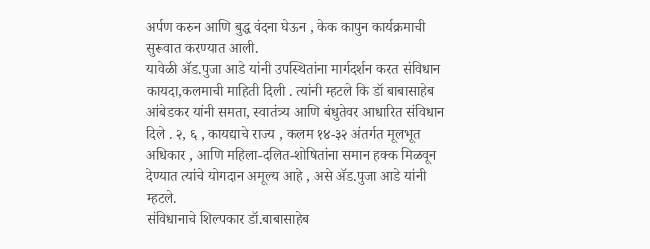अर्पण करुन आणि बुद्ध वंदना घेऊन , केक कापुन कार्यक्रमाची सुरूवात करण्यात आली.
यावेळी ॲड.पुजा आडे यांनी उपस्थितांना मार्गदर्शन करत संविधान कायदा,कलमाची माहिती दिली . त्यांनी म्हटले कि डॉ बाबासाहेब आंबेडकर यांनी समता, स्वातंत्र्य आणि बंधुतेवर आधारित संविधान दिले . २, ६ , कायद्याचे राज्य , कलम १४-३२ अंतर्गत मूलभूत अधिकार , आणि महिला-दलित-शोषितांना समान हक्क मिळवून देण्यात त्यांचे योगदान अमूल्य आहे , असे ॲड.पुजा आडे यांनी म्हटले.
संविधानाचे शिल्पकार डॉ.बाबासाहेब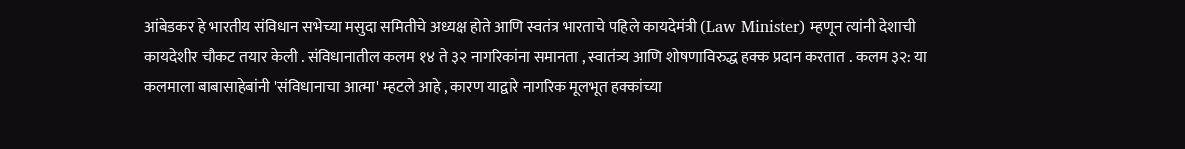आंबेडकर हे भारतीय संविधान सभेच्या मसुदा समितीचे अध्यक्ष होते आणि स्वतंत्र भारताचे पहिले कायदेमंत्री (Law Minister) म्हणून त्यांनी देशाची कायदेशीर चौकट तयार केली . संविधानातील कलम १४ ते ३२ नागरिकांना समानता , स्वातंत्र्य आणि शोषणाविरुद्ध हक्क प्रदान करतात . कलम ३२: या कलमाला बाबासाहेबांनी 'संविधानाचा आत्मा' म्हटले आहे , कारण याद्वारे नागरिक मूलभूत हक्कांच्या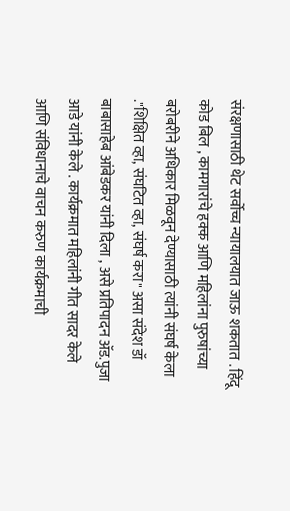संरक्षणासाठी थेट सर्वोच्च न्यायालयात जाऊ शकतात . हिंदू कोड बिल , कामगारांचे हक्क आणि महिलांना पुरुषांच्या बरोबरीने अधिकार मिळवून देण्यासाठी त्यांनी संघर्ष केला ."शिक्षित व्हा, संघटित व्हा, संघर्ष करा" असा संदेश डॉ बाबासाहेब आंबेडकर यांनी दिला , असे प्रतिपादन ॲड.पुजा आडे यांनी केले . कार्यक्रमात महिलांनी गीत सादर केले आणि संविधानाचे वाचन करुण कार्यक्रमाची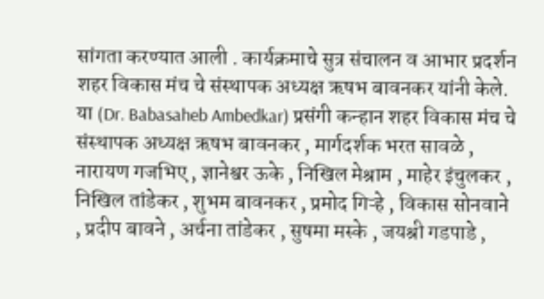सांगता करण्यात आली . कार्यक्रमाचे सुत्र संचालन व आभार प्रदर्शन शहर विकास मंच चे संस्थापक अध्यक्ष ऋषभ बावनकर यांनी केले.
या (Dr. Babasaheb Ambedkar) प्रसंगी कन्हान शहर विकास मंच चे संस्थापक अध्यक्ष ऋषभ बावनकर , मार्गदर्शक भरत सावळे , नारायण गजभिए , ज्ञानेश्वर ऊके , निखिल मेश्राम , माहेर इंचुलकर , निखिल तांडेकर , शुभम बावनकर , प्रमोद गिऱ्हे , विकास सोनवाने , प्रदीप बावने , अर्चना तांडेकर , सुषमा मस्के , जयश्री गडपाडे ,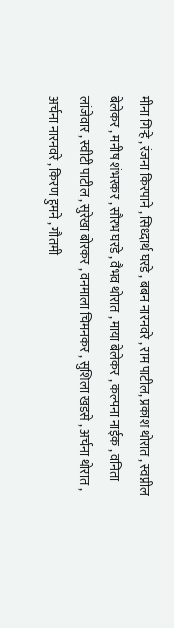मीना गिऱ्हे , रंजना किरपाने , सिध्दार्थ घरडे , बबन नारनवरे , राम पाटील, प्रकाश थोरात , स्वप्नील बेलेकर , मनीष शंभरकर , सौरभ घरडे , वैभव थोरात , माया बेलेकर , कल्पना नाईक , वनिता लांजेवार , स्वीटी पाटील , सुरेखा बोरकर , वनमाला चिमनकर , सुशिला खडसे , अर्चना थोरात , अर्चना नारनवरे , किरण हुमने , गौतमी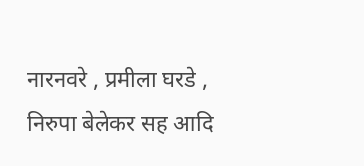नारनवरे , प्रमीला घरडे , निरुपा बेलेकर सह आदि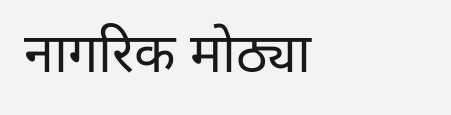नागरिक मोठ्या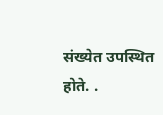संख्येत उपस्थित होते. .